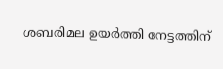ശബരിമല ഉയർത്തി നേട്ടത്തിന്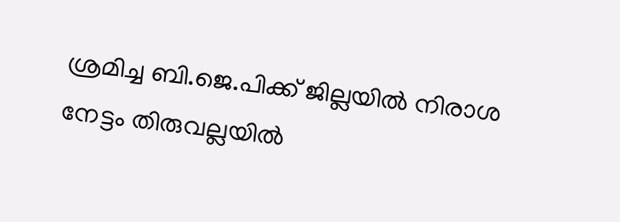ശ്രമിച്ച ബി.ജെ.പിക്ക് ജില്ലയിൽ നിരാശ നേട്ടം തിരുവല്ലയിൽ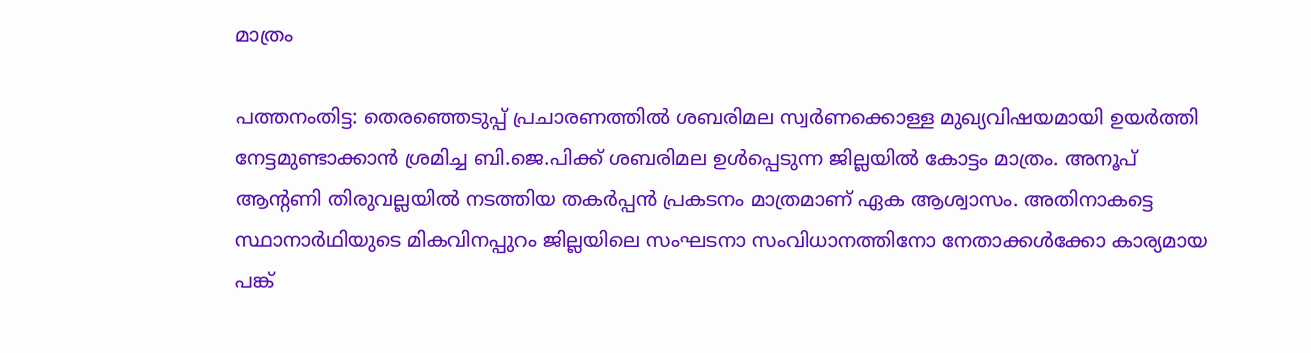മാത്രം

പത്തനംതിട്ട: തെരഞ്ഞെടുപ്പ് പ്രചാരണത്തിൽ ശബരിമല സ്വർണക്കൊള്ള മുഖ്യവിഷയമായി ഉയർത്തി നേട്ടമുണ്ടാക്കാൻ ശ്രമിച്ച ബി.ജെ.പിക്ക് ശബരിമല ഉൾപ്പെടുന്ന ജില്ലയിൽ കോട്ടം മാത്രം. അനൂപ് ആന്‍റണി തിരുവല്ലയിൽ നടത്തിയ തകർപ്പൻ പ്രകടനം മാത്രമാണ് ഏക ആശ്വാസം. അതിനാകട്ടെ സ്ഥാനാർഥിയുടെ മികവിനപ്പുറം ജില്ലയിലെ സംഘടനാ സംവിധാനത്തിനോ നേതാക്കൾക്കോ കാര്യമായ പങ്ക്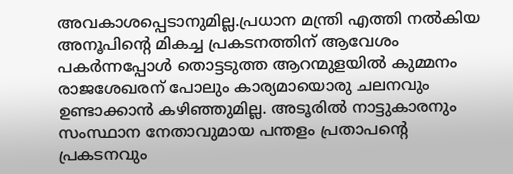അവകാശപ്പെടാനുമില്ല.പ്രധാന മന്ത്രി എത്തി നൽകിയ അനൂപിന്‍റെ മികച്ച പ്രകടനത്തിന് ആവേശം പകർന്നപ്പോൾ തൊട്ടടുത്ത ആറന്മുളയിൽ കുമ്മനം രാജശേഖരന് പോലും കാര്യമായൊരു ചലനവും ഉണ്ടാക്കാൻ കഴിഞ്ഞുമില്ല. അടൂരിൽ നാട്ടുകാരനും സംസ്ഥാന നേതാവുമായ പന്തളം പ്രതാപന്‍റെ പ്രകടനവും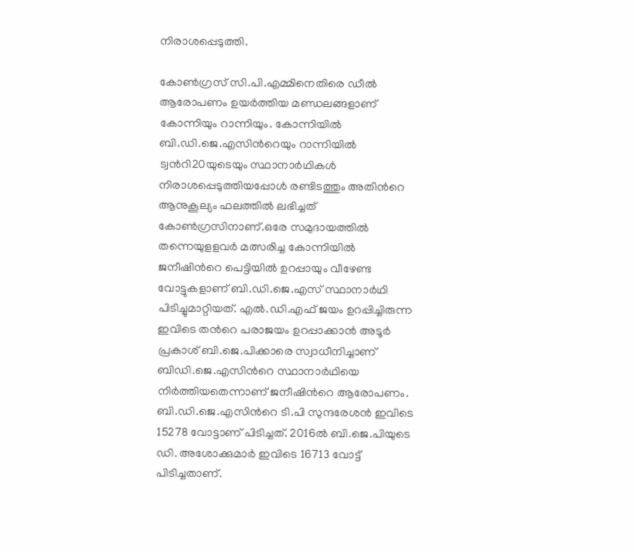നിരാശപ്പെടുത്തി.

കോൺഗ്രസ് സി.പി.എമ്മിനെതിരെ ഡീൽ ആരോപണം ഉയർത്തിയ മണ്ഡലങ്ങളാണ് കോന്നിയും റാന്നിയും. കോന്നിയിൽ ബി.ഡി.ജെ.എസിന്‍റെയും റാന്നിയിൽ ട്വന്‍റി20യുടെയും സ്ഥാനാർഥികൾ നിരാശപ്പെടുത്തിയപ്പോൾ രണ്ടിടത്തും അതിന്‍റെ ആനുകൂല്യം ഫലത്തിൽ ലഭിച്ചത് കോൺഗ്രസിനാണ്.ഒരേ സമുദായത്തിൽ തന്നെയുളളവർ മത്സരിച്ച കോന്നിയിൽ ജനീഷിന്‍റെ പെട്ടിയിൽ ഉറപ്പായും വീഴേണ്ട വോട്ടുകളാണ് ബി.ഡി.ജെ.എസ് സ്ഥാനാർഥി പിടിച്ചുമാറ്റിയത്. എൽ.ഡി.എഫ് ജയം ഉറപ്പിച്ചിരുന്ന ഇവിടെ തന്‍റെ പരാജയം ഉറപ്പാക്കാൻ അടൂർ പ്രകാശ് ബി.ജെ.പിക്കാരെ സ്വാധീനിച്ചാണ് ബിഡി.ജെ.എസിന്‍റെ സ്ഥാനാർഥിയെ നിർത്തിയതെന്നാണ് ജനീഷിന്‍റെ ആരോപണം. ബി.ഡി.ജെ.എസിന്‍റെ ടി.പി സുന്ദരേശന്‍ ഇവിടെ 15278 വോട്ടാണ് പിടിച്ചത്. 2016ൽ ബി.ജെ.പിയുടെ ഡി. അശോക്കുമാർ ഇവിടെ 16713 വോട്ട് പിടിച്ചതാണ്.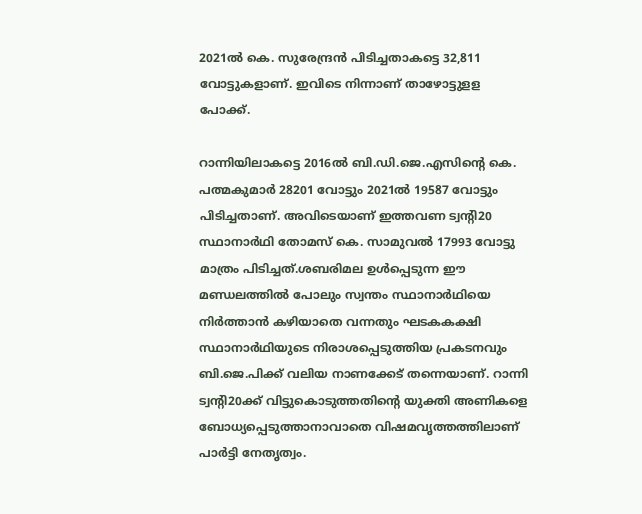2021ൽ കെ. സുരേന്ദ്രൻ പിടിച്ചതാകട്ടെ 32,811 വോട്ടുകളാണ്. ഇവിടെ നിന്നാണ് താഴോട്ടുളള പോക്ക്.

റാന്നിയിലാകട്ടെ 2016ൽ ബി.ഡി.ജെ.എസിന്‍റെ കെ. പത്മകുമാർ 28201 വോട്ടും 2021ൽ 19587 വോട്ടും പിടിച്ചതാണ്. അവിടെയാണ് ഇത്തവണ ട്വന്‍റി20 സ്ഥാനാർഥി തോമസ് കെ. സാമുവൽ 17993 വോട്ടു മാത്രം പിടിച്ചത്.ശബരിമല ഉൾപ്പെടുന്ന ഈ മണ്ഡലത്തിൽ പോലും സ്വന്തം സ്ഥാനാർഥിയെ നിർത്താൻ കഴിയാതെ വന്നതും ഘടകകക്ഷി സ്ഥാനാർഥിയുടെ നിരാശപ്പെടുത്തിയ പ്രകടനവും ബി.ജെ.പിക്ക് വലിയ നാണക്കേട് തന്നെയാണ്. റാന്നി ട്വന്‍റി20ക്ക് വിട്ടുകൊടുത്തതിന്‍റെ യുക്തി അണികളെ ബോധ്യപ്പെടുത്താനാവാതെ വിഷമവൃത്തത്തിലാണ് പാർട്ടി നേതൃത്വം.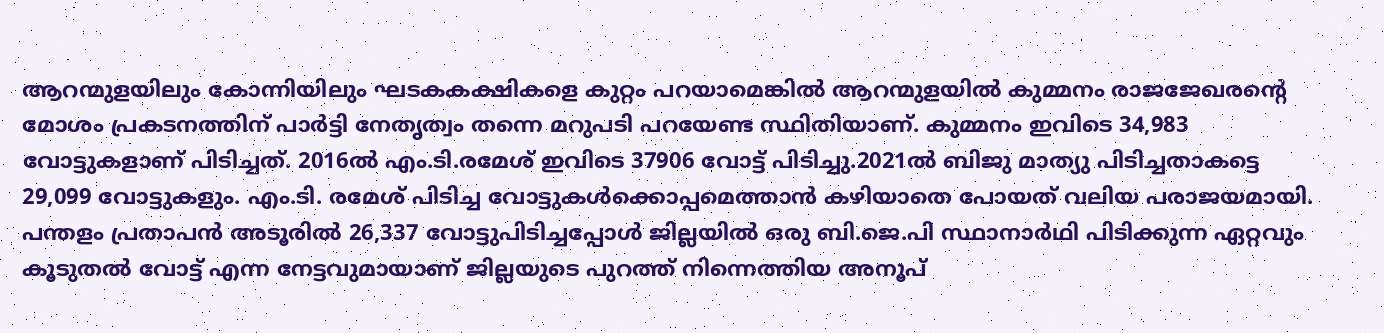ആറന്മുളയിലും കോന്നിയിലും ഘടകകക്ഷികളെ കുറ്റം പറയാമെങ്കിൽ ആറന്മുളയിൽ കുമ്മനം രാജജേഖരന്‍റെ മോശം പ്രകടനത്തിന് പാർട്ടി നേതൃത്വം തന്നെ മറുപടി പറയേണ്ട സ്ഥിതിയാണ്. കുമ്മനം ഇവിടെ 34,983 വോട്ടുകളാണ് പിടിച്ചത്. 2016ൽ എം.ടി.രമേശ് ഇവിടെ 37906 വോട്ട് പിടിച്ചു.2021ൽ ബിജു മാത്യു പിടിച്ചതാകട്ടെ 29,099 വോട്ടുകളും. എം.ടി. രമേശ് പിടിച്ച വോട്ടുകൾക്കൊപ്പമെത്താൻ കഴിയാതെ പോയത് വലിയ പരാജയമായി. പന്തളം പ്രതാപൻ അടൂരിൽ 26,337 വോട്ടുപിടിച്ചപ്പോൾ ജില്ലയിൽ ഒരു ബി.ജെ.പി സ്ഥാനാർഥി പിടിക്കുന്ന ഏറ്റവും കൂടുതൽ വോട്ട് എന്ന നേട്ടവുമായാണ് ജില്ലയുടെ പുറത്ത് നിന്നെത്തിയ അനൂപ്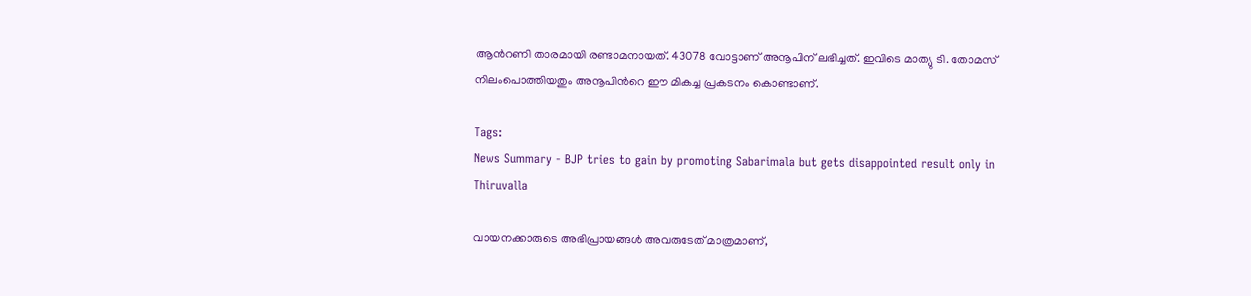ആന്‍റണി താരമായി രണ്ടാമനായത്. 43078 വോട്ടാണ് അനൂപിന് ലഭിച്ചത്. ഇവിടെ മാത്യു ടി. തോമസ് നിലംപൊത്തിയതും അനൂപിന്‍റെ ഈ മികച്ച പ്രകടനം കൊണ്ടാണ്.

Tags:
News Summary - BJP tries to gain by promoting Sabarimala but gets disappointed result only in Thiruvalla

വായനക്കാരുടെ അഭിപ്രായങ്ങള്‍ അവരുടേത് മാത്രമാണ്,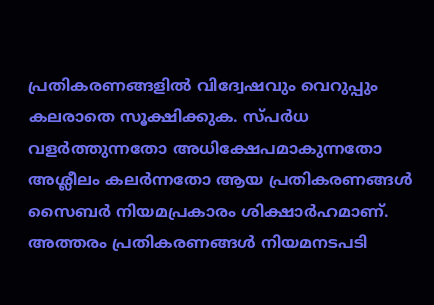പ്രതികരണങ്ങളിൽ വിദ്വേഷവും വെറുപ്പും കലരാതെ സൂക്ഷിക്കുക. സ്പർധ വളർത്തുന്നതോ അധിക്ഷേപമാകുന്നതോ അശ്ലീലം കലർന്നതോ ആയ പ്രതികരണങ്ങൾ സൈബർ നിയമപ്രകാരം ശിക്ഷാർഹമാണ്. അത്തരം പ്രതികരണങ്ങൾ നിയമനടപടി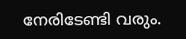നേരിടേണ്ടി വരും.